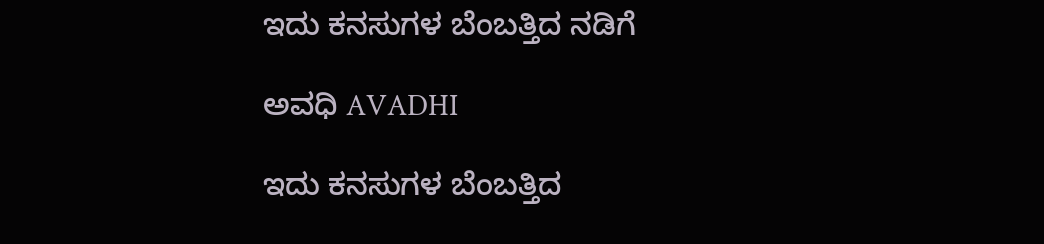ಇದು ಕನಸುಗಳ ಬೆಂಬತ್ತಿದ ನಡಿಗೆ‍

ಅವಧಿ AVADHI

ಇದು ಕನಸುಗಳ ಬೆಂಬತ್ತಿದ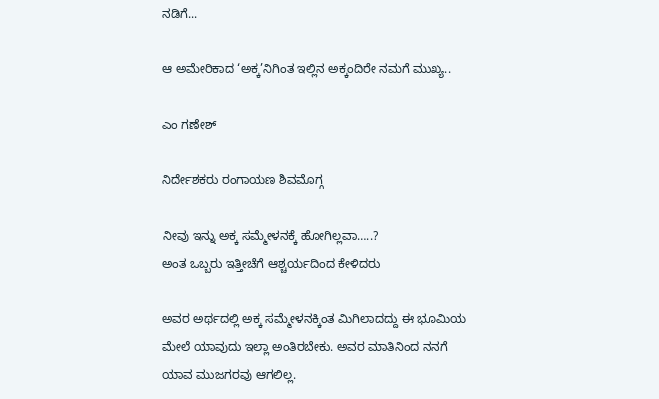ನಡಿಗೆ...

ಆ ಅಮೇರಿಕಾದ ‘ಅಕ್ಕ’ನಿಗಿಂತ ಇಲ್ಲಿನ ಅಕ್ಕಂದಿರೇ ನಮಗೆ ಮುಖ್ಯ..

ಎಂ ಗಣೇಶ್

ನಿರ್ದೇಶಕರು ರಂಗಾಯಣ ಶಿವಮೊಗ್ಗ

ನೀವು ಇನ್ನು ಅಕ್ಕ ಸಮ್ಮೇಳನಕ್ಕೆ ಹೋಗಿಲ್ಲವಾ…..?
ಅಂತ ಒಬ್ಬರು ಇತ್ತೀಚೆಗೆ ಆಶ್ಚರ್ಯದಿಂದ ಕೇಳಿದರು

ಅವರ ಅರ್ಥದಲ್ಲಿ ಅಕ್ಕ ಸಮ್ಮೇಳನಕ್ಕಿಂತ ಮಿಗಿಲಾದದ್ದು ಈ ಭೂಮಿಯ ಮೇಲೆ ಯಾವುದು ಇಲ್ಲಾ ಅಂತಿರಬೇಕು. ಅವರ ಮಾತಿನಿಂದ ನನಗೆ ಯಾವ ಮುಜಗರವು ಆಗಲಿಲ್ಲ.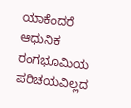ಯಾಕೆಂದರೆ ಆಧುನಿಕ ರಂಗಭೂಮಿಯ ಪರಿಚಯವಿಲ್ಲದ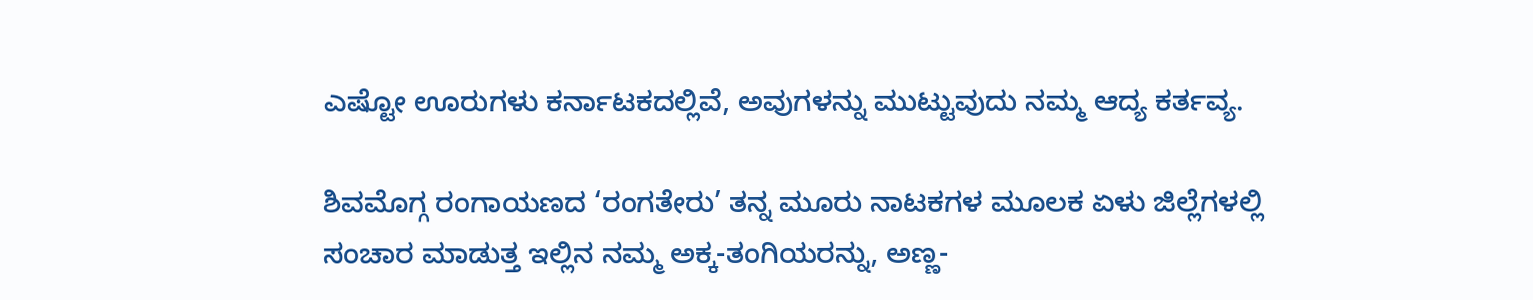ಎಷ್ಟೋ ಊರುಗಳು ಕರ್ನಾಟಕದಲ್ಲಿವೆ, ಅವುಗಳನ್ನು ಮುಟ್ಟುವುದು ನಮ್ಮ ಆದ್ಯ ಕರ್ತವ್ಯ.

ಶಿವಮೊಗ್ಗ ರಂಗಾಯಣದ ‘ರಂಗತೇರು’ ತನ್ನ ಮೂರು ನಾಟಕಗಳ ಮೂಲಕ ಏಳು ಜಿಲ್ಲೆಗಳಲ್ಲಿ ಸಂಚಾರ ಮಾಡುತ್ತ ಇಲ್ಲಿನ ನಮ್ಮ ಅಕ್ಕ-ತಂಗಿಯರನ್ನು, ಅಣ್ಣ-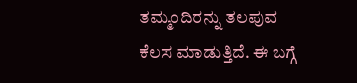ತಮ್ಮಂದಿರನ್ನು ತಲಪುವ ಕೆಲಸ ಮಾಡುತ್ತಿದೆ. ಈ ಬಗ್ಗೆ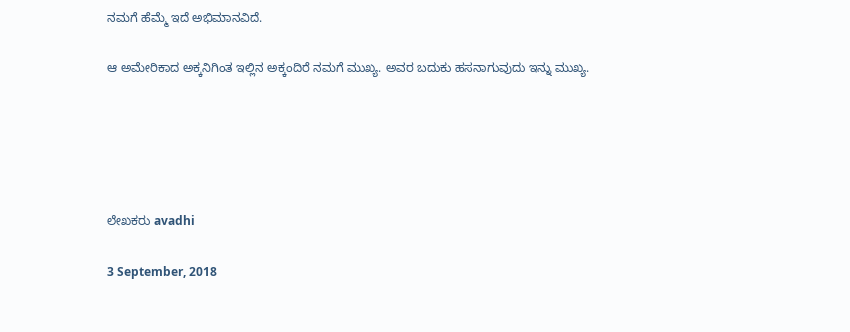ನಮಗೆ ಹೆಮ್ಮೆ ಇದೆ ಅಭಿಮಾನವಿದೆ.

ಆ ಅಮೇರಿಕಾದ ಅಕ್ಕನಿಗಿಂತ ಇಲ್ಲಿನ ಅಕ್ಕಂದಿರೆ ನಮಗೆ ಮುಖ್ಯ. ಅವರ ಬದುಕು ಹಸನಾಗುವುದು ಇನ್ನು ಮುಖ್ಯ.





ಲೇಖಕರು avadhi

3 September, 2018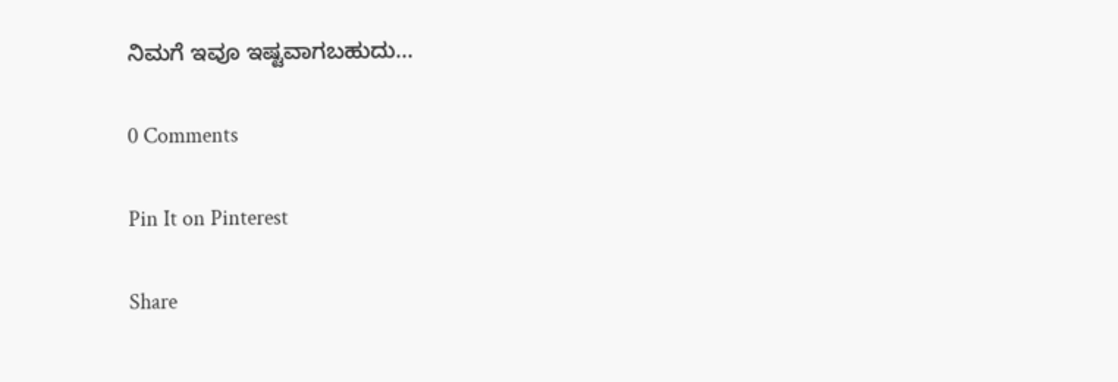ನಿಮಗೆ ಇವೂ ಇಷ್ಟವಾಗಬಹುದು…

0 Comments

Pin It on Pinterest

Share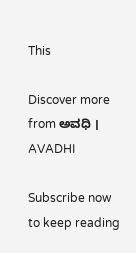This

Discover more from ಅವಧಿ । AVADHI

Subscribe now to keep reading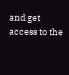and get access to the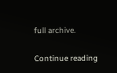full archive.

Continue reading